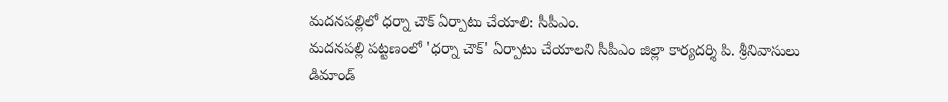మదనపల్లిలో ధర్నా చౌక్ ఏర్పాటు చేయాలి: సీపీఎం.
మదనపల్లి పట్టణంలో 'ధర్నా చౌక్' ఏర్పాటు చేయాలని సీపీఎం జిల్లా కార్యదర్శి పి. శ్రీనివాసులు డిమాండ్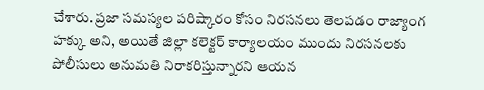చేశారు. ప్రజా సమస్యల పరిష్కారం కోసం నిరసనలు తెలపడం రాజ్యాంగ హక్కు అని, అయితే జిల్లా కలెక్టర్ కార్యాలయం ముందు నిరసనలకు పోలీసులు అనుమతి నిరాకరిస్తున్నారని ఆయన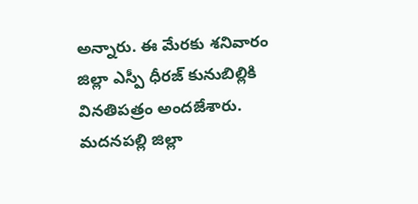అన్నారు. ఈ మేరకు శనివారం జిల్లా ఎస్పీ ధీరజ్ కునుబిల్లికి వినతిపత్రం అందజేశారు. మదనపల్లి జిల్లా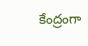కేంద్రంగా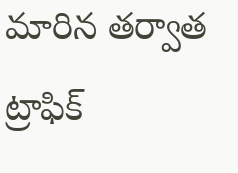మారిన తర్వాత ట్రాఫిక్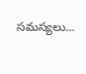సమస్యలు...